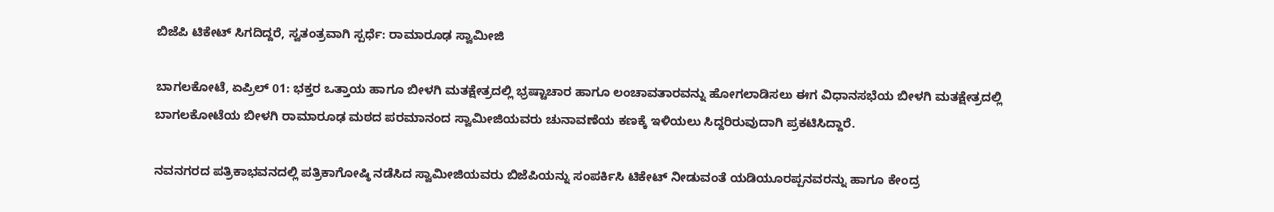ಬಿಜೆಪಿ ಟಿಕೇಟ್ ಸಿಗದಿದ್ದರೆ, ಸ್ವತಂತ್ರವಾಗಿ ಸ್ಪರ್ಧೆ: ರಾಮಾರೂಢ ಸ್ವಾಮೀಜಿ

ಬಾಗಲಕೋಟೆ, ಏಪ್ರಿಲ್ 01: ಭಕ್ತರ ಒತ್ತಾಯ ಹಾಗೂ‌ ಬೀಳಗಿ ಮತಕ್ಷೇತ್ರದಲ್ಲಿ ಭ್ರಷ್ಟಾಚಾರ ಹಾಗೂ ಲಂಚಾವತಾರವನ್ನು ಹೋಗಲಾಡಿಸಲು ಈಗ ವಿಧಾನಸಭೆಯ ಬೀಳಗಿ ಮತಕ್ಷೇತ್ರದಲ್ಲಿ ಬಾಗಲಕೋಟೆಯ ಬೀಳಗಿ ರಾಮಾರೂಢ ಮಠದ ಪರಮಾನಂದ ಸ್ವಾಮೀಜಿಯವರು ಚುನಾವಣೆಯ ಕಣಕ್ಕೆ ಇಳಿಯಲು ಸಿದ್ದರಿರುವುದಾಗಿ ಪ್ರಕಟಿಸಿದ್ದಾರೆ.

ನವನಗರದ ಪತ್ರಿಕಾಭವನದಲ್ಲಿ ಪತ್ರಿಕಾಗೋಷ್ಠಿ ನಡೆಸಿದ ಸ್ವಾಮೀಜಿಯವರು ಬಿಜೆಪಿಯನ್ನು ಸಂಪರ್ಕಿಸಿ ಟಿಕೇಟ್ ನೀಡುವಂತೆ ಯಡಿಯೂರಪ್ಪನವರನ್ನು ಹಾಗೂ ಕೇಂದ್ರ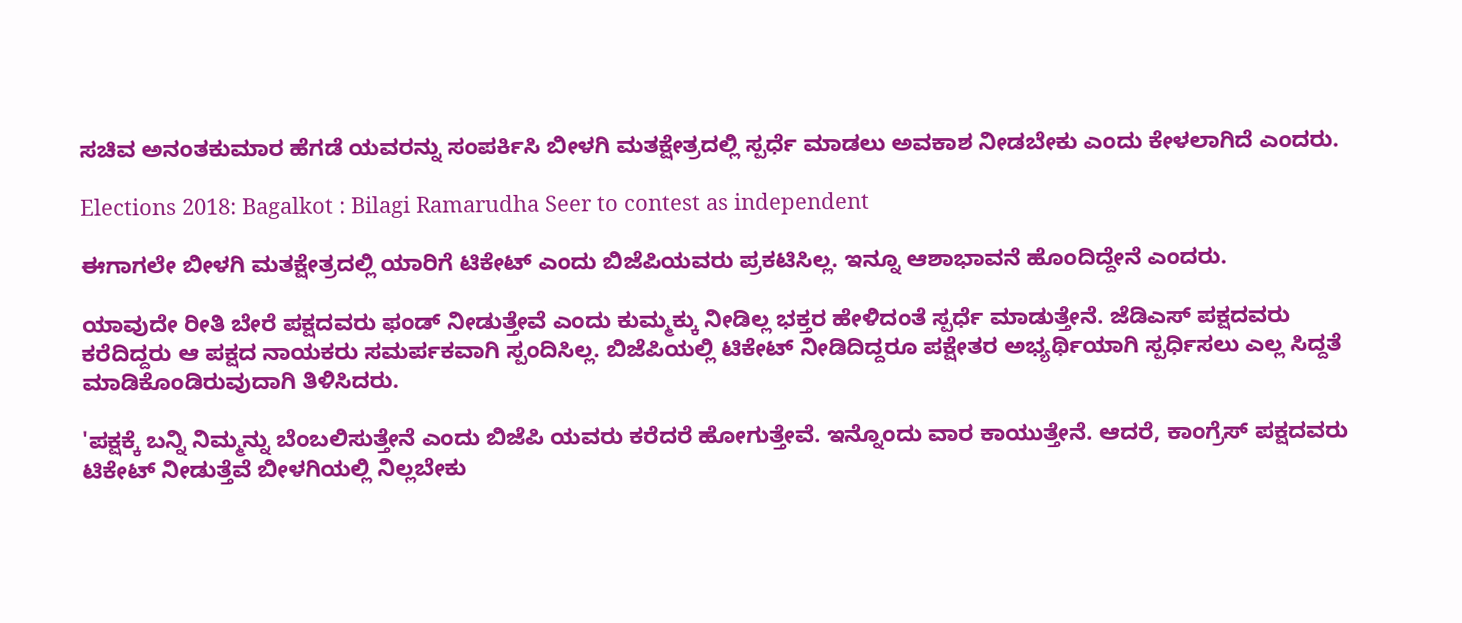ಸಚಿವ ಅನಂತಕುಮಾರ ಹೆಗಡೆ ಯವರನ್ನು ಸಂಪರ್ಕಿಸಿ ಬೀಳಗಿ ಮತಕ್ಷೇತ್ರದಲ್ಲಿ ಸ್ಪರ್ಧೆ ಮಾಡಲು ಅವಕಾಶ ನೀಡಬೇಕು ಎಂದು ಕೇಳಲಾಗಿದೆ ಎಂದರು.

Elections 2018: Bagalkot : Bilagi Ramarudha Seer to contest as independent

ಈಗಾಗಲೇ ಬೀಳಗಿ ಮತಕ್ಷೇತ್ರದಲ್ಲಿ ಯಾರಿಗೆ ಟಿಕೇಟ್ ಎಂದು ಬಿಜೆಪಿಯವರು ಪ್ರಕಟಿಸಿಲ್ಲ. ಇನ್ನೂ ಆಶಾಭಾವನೆ ಹೊಂದಿದ್ದೇನೆ ಎಂದರು.

ಯಾವುದೇ ರೀತಿ ಬೇರೆ ಪಕ್ಷದವರು ಫಂಡ್ ನೀಡುತ್ತೇವೆ ಎಂದು ಕುಮ್ಮಕ್ಕು ನೀಡಿಲ್ಲ ಭಕ್ತರ ಹೇಳಿದಂತೆ ಸ್ಪರ್ಧೆ ಮಾಡುತ್ತೇನೆ. ಜೆಡಿಎಸ್ ಪಕ್ಷದವರು ಕರೆದಿದ್ದರು ಆ ಪಕ್ಷದ ನಾಯಕರು ಸಮರ್ಪಕವಾಗಿ ಸ್ಪಂದಿಸಿಲ್ಲ. ಬಿಜೆಪಿಯಲ್ಲಿ ಟಿಕೇಟ್ ನೀಡಿದಿದ್ದರೂ ಪಕ್ಷೇತರ ಅಭ್ಯರ್ಥಿಯಾಗಿ ಸ್ಪರ್ಧಿಸಲು ಎಲ್ಲ ಸಿದ್ದತೆ ಮಾಡಿಕೊಂಡಿರುವುದಾಗಿ ತಿಳಿಸಿದರು.

'ಪಕ್ಷಕ್ಕೆ ಬನ್ನಿ ನಿಮ್ಮನ್ನು ಬೆಂಬಲಿಸುತ್ತೇನೆ ಎಂದು‌ ಬಿಜೆಪಿ ಯವರು ಕರೆದರೆ ಹೋಗುತ್ತೇವೆ. ಇನ್ನೊಂದು ವಾರ ಕಾಯುತ್ತೇನೆ. ಆದರೆ, ಕಾಂಗ್ರೆಸ್ ಪಕ್ಷದವರು ಟಿಕೇಟ್ ನೀಡುತ್ತೆವೆ ಬೀಳಗಿಯಲ್ಲಿ ನಿಲ್ಲಬೇಕು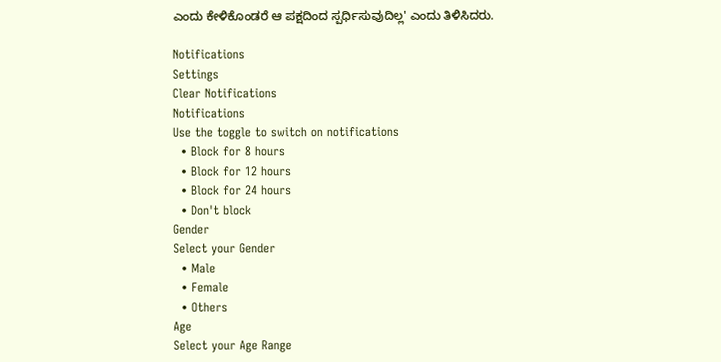ಎಂದು ಕೇಳಿಕೊಂಡರೆ ಆ ಪಕ್ಷದಿಂದ ಸ್ಪರ್ಧಿಸುವುದಿಲ್ಲ' ಎಂದು ತಿಳಿಸಿದರು.

Notifications
Settings
Clear Notifications
Notifications
Use the toggle to switch on notifications
  • Block for 8 hours
  • Block for 12 hours
  • Block for 24 hours
  • Don't block
Gender
Select your Gender
  • Male
  • Female
  • Others
Age
Select your Age Range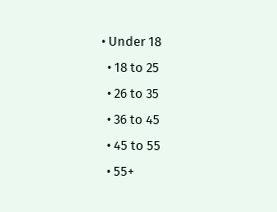• Under 18
  • 18 to 25
  • 26 to 35
  • 36 to 45
  • 45 to 55
  • 55+